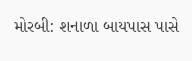મોરબી: શનાળા બાયપાસ પાસે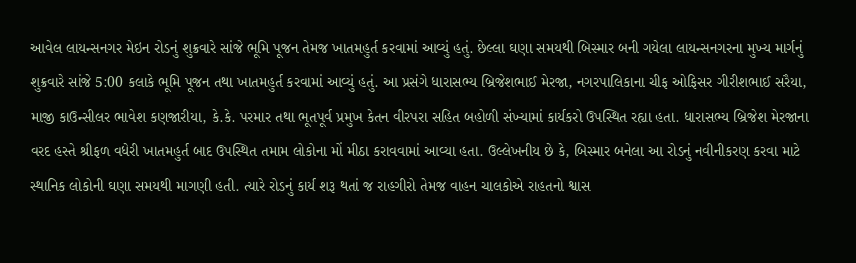આવેલ લાયન્સનગર મેઇન રોડનું શુક્રવારે સાંજે ભૂમિ પૂજન તેમજ ખાતમહુર્ત કરવામાં આવ્યું હતું. છેલ્લા ઘણા સમયથી બિસ્માર બની ગયેલા લાયન્સનગરના મુખ્ય માર્ગનું શુક્રવારે સાંજે 5:00 કલાકે ભૂમિ પૂજન તથા ખાતમહુર્ત કરવામાં આવ્યું હતું. આ પ્રસંગે ધારાસભ્ય બ્રિજેશભાઈ મેરજા, નગરપાલિકાના ચીફ ઓફિસર ગીરીશભાઈ સરૈયા, માજી કાઉન્સીલર ભાવેશ કણજારીયા, કે.કે. પરમાર તથા ભૂતપૂર્વ પ્રમુખ કેતન વીરપરા સહિત બહોળી સંખ્યામાં કાર્યકરો ઉપસ્થિત રહ્યા હતા. ધારાસભ્ય બ્રિજેશ મેરજાના વરદ હસ્તે શ્રીફળ વધેરી ખાતમહુર્ત બાદ ઉપસ્થિત તમામ લોકોના મોં મીઠા કરાવવામાં આવ્યા હતા. ઉલ્લેખનીય છે કે, બિસ્માર બનેલા આ રોડનું નવીનીકરણ કરવા માટે સ્થાનિક લોકોની ઘણા સમયથી માગણી હતી. ત્યારે રોડનું કાર્ય શરૂ થતાં જ રાહગીરો તેમજ વાહન ચાલકોએ રાહતનો શ્વાસ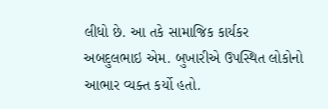લીધો છે. આ તકે સામાજિક કાર્યકર અબદુલભાઇ એમ. બુખારીએ ઉપસ્થિત લોકોનો આભાર વ્યક્ત કર્યો હતો.